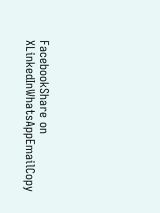FacebookShare on XLinkedInWhatsAppEmailCopy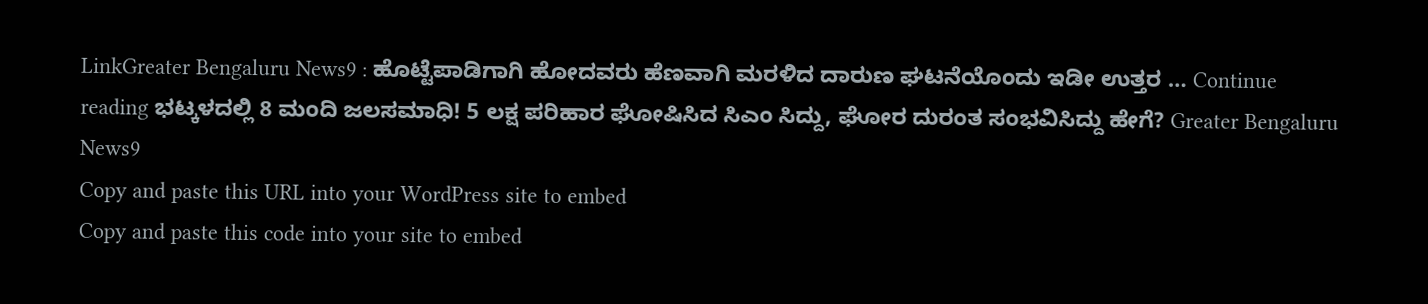LinkGreater Bengaluru News9 : ಹೊಟ್ಟೆಪಾಡಿಗಾಗಿ ಹೋದವರು ಹೆಣವಾಗಿ ಮರಳಿದ ದಾರುಣ ಘಟನೆಯೊಂದು ಇಡೀ ಉತ್ತರ … Continue reading ಭಟ್ಕಳದಲ್ಲಿ 8 ಮಂದಿ ಜಲಸಮಾಧಿ! 5 ಲಕ್ಷ ಪರಿಹಾರ ಘೋಷಿಸಿದ ಸಿಎಂ ಸಿದ್ದು, ಘೋರ ದುರಂತ ಸಂಭವಿಸಿದ್ದು ಹೇಗೆ? Greater Bengaluru News9
Copy and paste this URL into your WordPress site to embed
Copy and paste this code into your site to embed